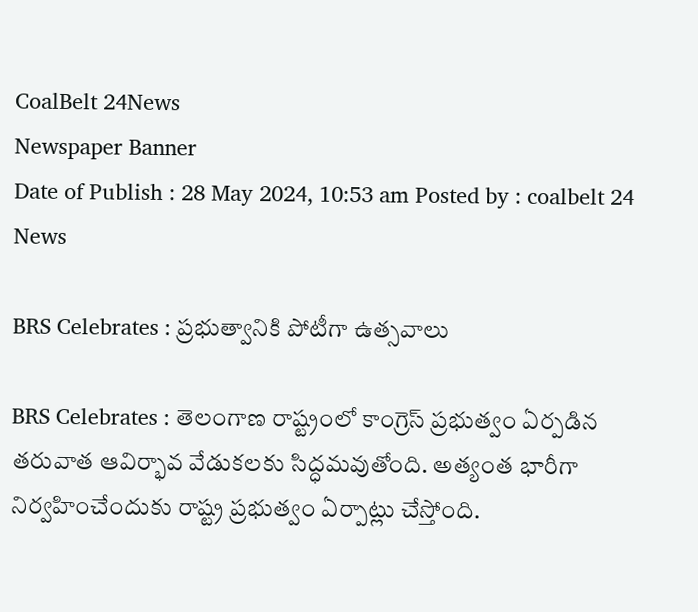CoalBelt 24News
Newspaper Banner
Date of Publish : 28 May 2024, 10:53 am Posted by : coalbelt 24 News

BRS Celebrates : ప్రభుత్వానికి పోటీగా ఉత్సవాలు

BRS Celebrates : తెలంగాణ రాష్ట్రంలో కాంగ్రెస్ ప్రభుత్వం ఏర్పడిన తరువాత ఆవిర్భావ వేడుకలకు సిద్ధమవుతోంది. అత్యంత భారీగా నిర్వహించేందుకు రాష్ట్ర ప్రభుత్వం ఏర్పాట్లు చేస్తోంది.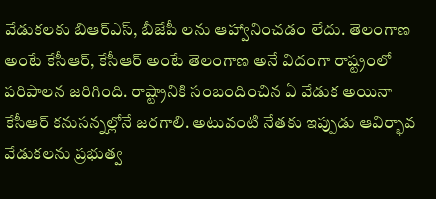వేడుకలకు బిఆర్ఎస్, బీజేపీ లను ఆహ్వానించడం లేదు. తెలంగాణ అంటే కేసీఆర్, కేసీఆర్ అంటే తెలంగాణ అనే విదంగా రాష్ట్రంలో పరిపాలన జరిగింది. రాష్ట్రానికి సంబందించిన ఏ వేడుక అయినా కేసీఆర్ కనుసన్నల్లోనే జరగాలి. అటువంటి నేతకు ఇప్పుడు ఆవిర్భావ వేడుకలను ప్రభుత్వ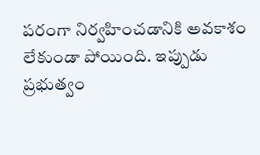పరంగా నిర్వహించడానికి అవకాశం లేకుండా పోయింది. ఇప్పుడు ప్రభుత్వం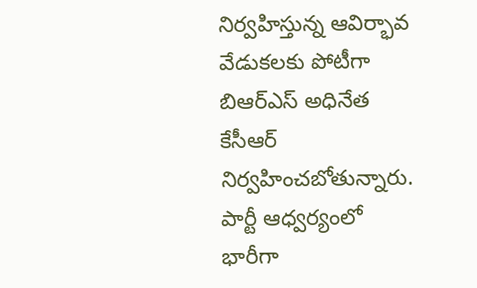నిర్వహిస్తున్న ఆవిర్భావ వేడుకలకు పోటీగా బిఆర్ఎస్ అధినేత కేసీఆర్ నిర్వహించబోతున్నారు. పార్టీ ఆధ్వర్యంలో భారీగా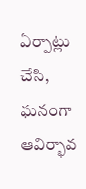ఏర్పాట్లు చేసి, ఘనంగా ఆవిర్భావ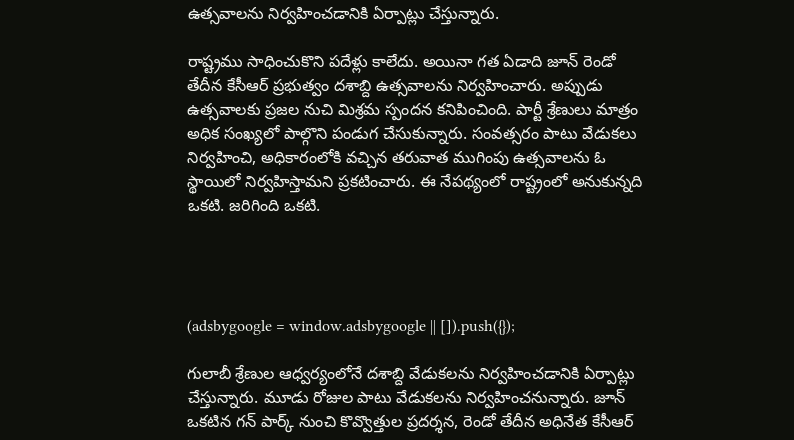ఉత్సవాలను నిర్వహించడానికి ఏర్పాట్లు చేస్తున్నారు.

రాష్ట్రము సాధించుకొని పదేళ్లు కాలేదు. అయినా గత ఏడాది జూన్ రెండో తేదీన కేసీఆర్ ప్రభుత్వం దశాబ్ది ఉత్సవాలను నిర్వహించారు. అప్పుడు ఉత్సవాలకు ప్రజల నుచి మిశ్రమ స్పందన కనిపించింది. పార్టీ శ్రేణులు మాత్రం అధిక సంఖ్యలో పాల్గొని పండుగ చేసుకున్నారు. సంవత్సరం పాటు వేడుకలు నిర్వహించి, అధికారంలోకి వచ్చిన తరువాత ముగింపు ఉత్సవాలను ఓ స్థాయిలో నిర్వహిస్తామని ప్రకటించారు. ఈ నేపథ్యంలో రాష్ట్రంలో అనుకున్నది ఒకటి. జరిగింది ఒకటి.




(adsbygoogle = window.adsbygoogle || []).push({});

గులాబీ శ్రేణుల ఆధ్వర్యంలోనే దశాబ్ది వేడుకలను నిర్వహించడానికి ఏర్పాట్లు చేస్తున్నారు. మూడు రోజుల పాటు వేడుకలను నిర్వహించనున్నారు. జూన్ ఒకటిన గన్ పార్క్ నుంచి కొవ్వొత్తుల ప్రదర్శన, రెండో తేదీన అధినేత కేసీఆర్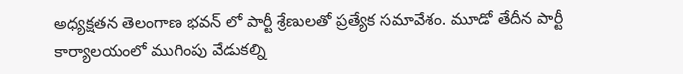అధ్యక్షతన తెలంగాణ భవన్ లో పార్టీ శ్రేణులతో ప్రత్యేక సమావేశం. మూడో తేదీన పార్టీ కార్యాలయంలో ముగింపు వేడుకల్ని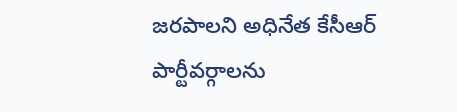జరపాలని అధినేత కేసీఆర్ పార్టీవర్గాలను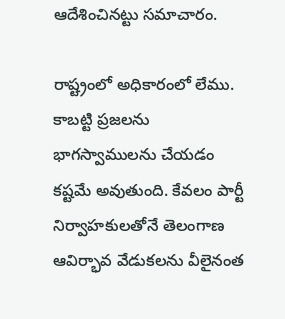ఆదేశించినట్టు సమాచారం.

రాష్ట్రంలో అధికారంలో లేము. కాబట్టి ప్రజలను భాగస్వాములను చేయడం కష్టమే అవుతుంది. కేవలం పార్టీ నిర్వాహకులతోనే తెలంగాణ ఆవిర్భావ వేడుకలను వీలైనంత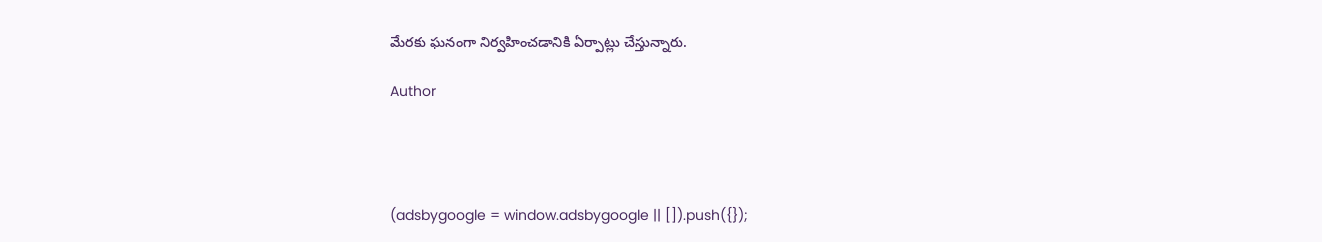మేరకు ఘనంగా నిర్వహించడానికి ఏర్పాట్లు చేస్తున్నారు.

Author




(adsbygoogle = window.adsbygoogle || []).push({});